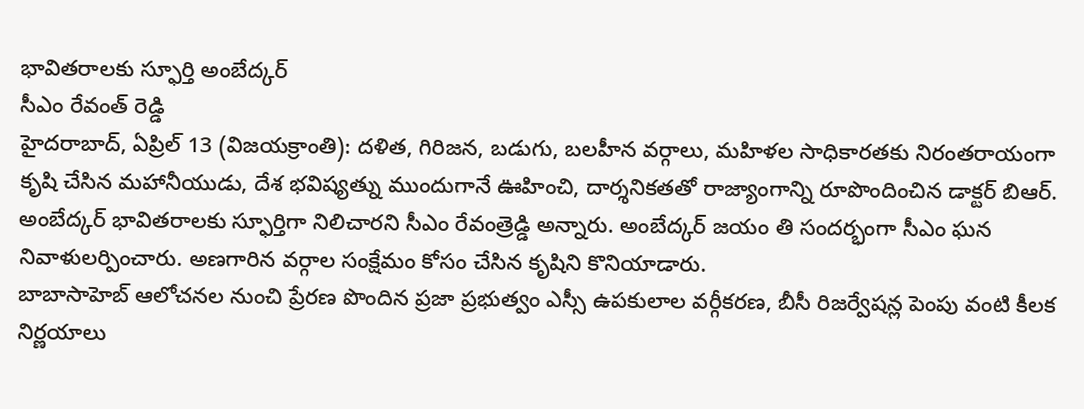భావితరాలకు స్ఫూర్తి అంబేద్కర్
సీఎం రేవంత్ రెడ్డి
హైదరాబాద్, ఏప్రిల్ 13 (విజయక్రాంతి): దళిత, గిరిజన, బడుగు, బలహీన వర్గాలు, మహిళల సాధికారతకు నిరంతరాయంగా కృషి చేసిన మహానీయుడు, దేశ భవిష్యత్ను ముందుగానే ఊహించి, దార్శనికతతో రాజ్యాంగాన్ని రూపొందించిన డాక్టర్ బిఆర్. అంబేద్కర్ భావితరాలకు స్ఫూర్తిగా నిలిచారని సీఎం రేవంత్రెడ్డి అన్నారు. అంబేద్కర్ జయం తి సందర్భంగా సీఎం ఘన నివాళులర్పించారు. అణగారిన వర్గాల సంక్షేమం కోసం చేసిన కృషిని కొనియాడారు.
బాబాసాహెబ్ ఆలోచనల నుంచి ప్రేరణ పొందిన ప్రజా ప్రభుత్వం ఎస్సీ ఉపకులాల వర్గీకరణ, బీసీ రిజర్వేషన్ల పెంపు వంటి కీలక నిర్ణయాలు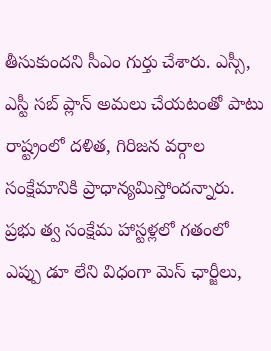తీసుకుందని సీఎం గుర్తు చేశారు. ఎస్సీ, ఎస్టీ సబ్ ప్లాన్ అమలు చేయటంతో పాటు రాష్ట్రంలో దళిత, గిరిజన వర్గాల సంక్షేమానికి ప్రాధాన్యమిస్తోందన్నారు. ప్రభు త్వ సంక్షేమ హాస్టళ్లలో గతంలో ఎప్పు డూ లేని విధంగా మెస్ ఛార్జీలు,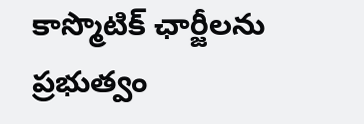కాస్మొటిక్ ఛార్జీలను ప్రభుత్వం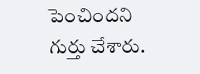పెంచిందని గుర్తు చేశారు.